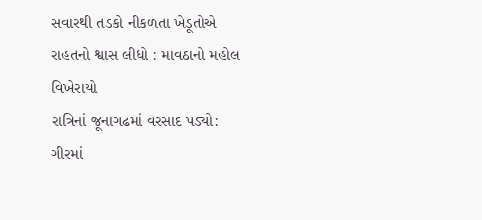સવારથી તડકો નીકળતા ખેડૂતોએ રાહતનો શ્વાસ લીધો : માવઠાનો મહોલ વિખેરાયો
રાત્રિનાં જૂનાગઢમાં વરસાદ પડ્યો: ગીરમાં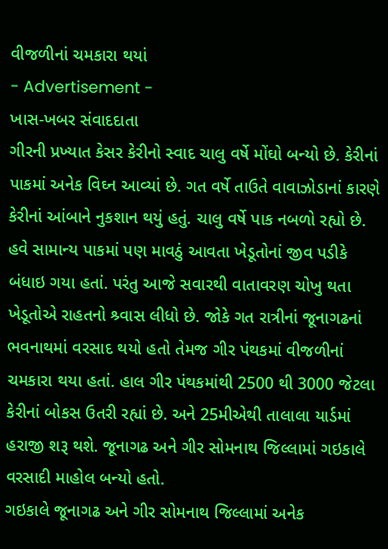વીજળીનાં ચમકારા થયાં
- Advertisement -
ખાસ-ખબર સંવાદદાતા
ગીરની પ્રખ્યાત કેસર કેરીનો સ્વાદ ચાલુ વર્ષે મોંઘો બન્યો છે. કેરીનાં પાકમાં અનેક વિઘ્ન આવ્યાં છે. ગત વર્ષે તાઉતે વાવાઝોડાનાં કારણે કેરીનાં આંબાને નુકશાન થયું હતું. ચાલુ વર્ષે પાક નબળો રહ્યો છે. હવે સામાન્ય પાકમાં પણ માવઠું આવતા ખેડૂતોનાં જીવ પડીકે બંધાઇ ગયા હતાં. પરંતુ આજે સવારથી વાતાવરણ ચોખુ થતા ખેડૂતોએ રાહતનો શ્ર્વાસ લીધો છે. જોકે ગત રાત્રીનાં જૂનાગઢનાં ભવનાથમાં વરસાદ થયો હતો તેમજ ગીર પંથકમાં વીજળીનાં ચમકારા થયા હતાં. હાલ ગીર પંથકમાંથી 2500 થી 3000 જેટલા કેરીનાં બોકસ ઉતરી રહ્યાં છે. અને 25મીએથી તાલાલા યાર્ડમાં હરાજી શરૂ થશે. જૂનાગઢ અને ગીર સોમનાથ જિલ્લામાં ગઇકાલે વરસાદી માહોલ બન્યો હતો.
ગઇકાલે જૂનાગઢ અને ગીર સોમનાથ જિલ્લામાં અનેક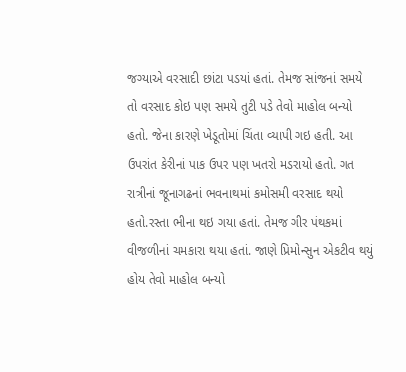જગ્યાએ વરસાદી છાંટા પડયાં હતાં. તેમજ સાંજનાં સમયે તો વરસાદ કોઇ પણ સમયે તુટી પડે તેવો માહોલ બન્યો હતો. જેના કારણે ખેડૂતોમાં ચિંતા વ્યાપી ગઇ હતી. આ ઉપરાંત કેરીનાં પાક ઉપર પણ ખતરો મડરાયો હતો. ગત રાત્રીનાં જૂનાગઢનાં ભવનાથમાં કમોસમી વરસાદ થયો હતો.રસ્તા ભીના થઇ ગયા હતાં. તેમજ ગીર પંથકમાં વીજળીનાં ચમકારા થયા હતાં. જાણે પ્રિમોન્સુન એકટીવ થયું હોય તેવો માહોલ બન્યો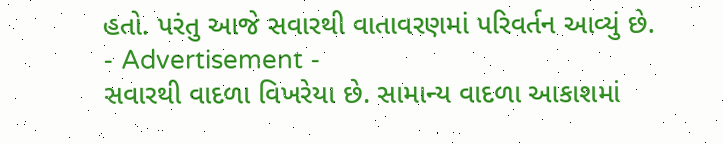હતો. પરંતુ આજે સવારથી વાતાવરણમાં પરિવર્તન આવ્યું છે.
- Advertisement -
સવારથી વાદળા વિખરેયા છે. સામાન્ય વાદળા આકાશમાં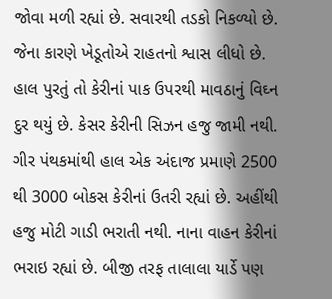જોવા મળી રહ્યાં છે. સવારથી તડકો નિકળ્યો છે. જેના કારણે ખેડૂતોએ રાહતનો શ્વાસ લીધો છે. હાલ પુરતું તો કેરીનાં પાક ઉપરથી માવઠાનું વિઘ્ન દુર થયું છે. કેસર કેરીની સિઝન હજુ જામી નથી. ગીર પંથકમાંથી હાલ એક અંદાજ પ્રમાણે 2500 થી 3000 બોકસ કેરીનાં ઉતરી રહ્યાં છે. અહીંથી હજુ મોટી ગાડી ભરાતી નથી. નાના વાહન કેરીનાં ભરાઇ રહ્યાં છે. બીજી તરફ તાલાલા યાર્ડે પણ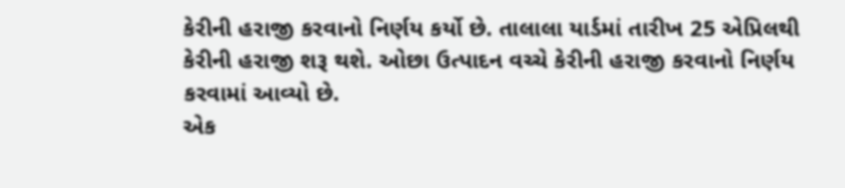કેરીની હરાજી કરવાનો નિર્ણય કર્યો છે. તાલાલા યાર્ડમાં તારીખ 25 એપ્રિલથી કેરીની હરાજી શરૂ થશે. ઓછા ઉત્પાદન વચ્ચે કેરીની હરાજી કરવાનો નિર્ણય કરવામાં આવ્યો છે.
એક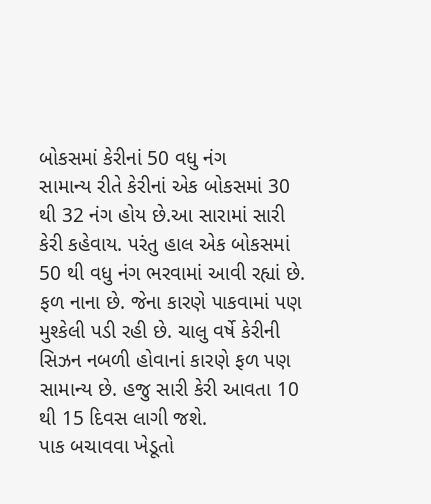બોકસમાં કેરીનાં 50 વધુ નંગ
સામાન્ય રીતે કેરીનાં એક બોકસમાં 30 થી 32 નંગ હોય છે.આ સારામાં સારી કેરી કહેવાય. પરંતુ હાલ એક બોકસમાં 50 થી વધુ નંગ ભરવામાં આવી રહ્યાં છે. ફળ નાના છે. જેના કારણે પાકવામાં પણ મુશ્કેલી પડી રહી છે. ચાલુ વર્ષે કેરીની સિઝન નબળી હોવાનાં કારણે ફળ પણ સામાન્ય છે. હજુ સારી કેરી આવતા 10 થી 15 દિવસ લાગી જશે.
પાક બચાવવા ખેડૂતો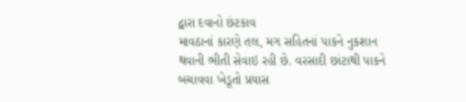દ્વારા દવાનો છંટકાવ
માવઠાનાં કારણે તલ, મગ સહિતનાં પાકને નુકશાન થવાની ભીતી સેવાઇ રહી છે. વરસાદી છાંટાથી પાકને બચાવવા ખેડૂતો પ્રયાસ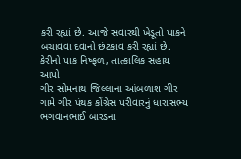કરી રહ્યાં છે. આજે સવારથી ખેડૂતો પાકને બચાવવા દવાનો છંટકાવ કરી રહ્યાં છે.
કેરીનો પાક નિષ્ફળ, તાત્કાલિક સહાય આપો
ગીર સોમનાથ જિલ્લાના આંબળાશ ગીર ગામે ગીર પંથક કોંગ્રેસ પરીવારનું ધારાસભ્ય ભગવાનભાઈ બારડના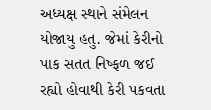અધ્યક્ષ સ્થાને સંમેલન યોજાયુ હતુ. જેમાં કેરીનો પાક સતત નિષ્ફળ જઈ રહ્યો હોવાથી કેરી પકવતા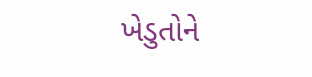ખેડુતોને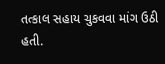તત્કાલ સહાય ચુકવવા માંગ ઉઠી હતી.